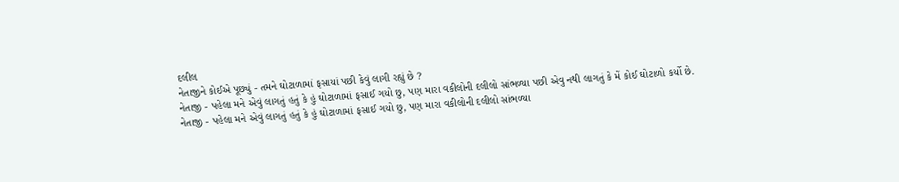દલીલ
નેતાજીને કોઈએ પૂછ્યું - તમને ઘોટાળામાં ફસાયાં પછી કેવું લાગી રહ્યું છે ?
નેતાજી - પહેલા મને એવું લાગતું હતું કે હું ઘોટાળામાં ફસાઈ ગયો છુ, પણ મારા વકીલોની દલીલો સાંભળ્યા પછી એવુ નથી લાગતું કે મેં કોઈ ઘોટાળો કર્યો છે.
નેતાજી - પહેલા મને એવું લાગતું હતું કે હું ઘોટાળામાં ફસાઈ ગયો છુ, પણ મારા વકીલોની દલીલો સાંભળ્યા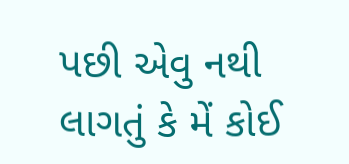પછી એવુ નથી લાગતું કે મેં કોઈ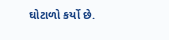ઘોટાળો કર્યો છે.